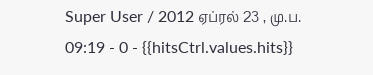Super User / 2012 ஏப்ரல் 23 , மு.ப. 09:19 - 0 - {{hitsCtrl.values.hits}}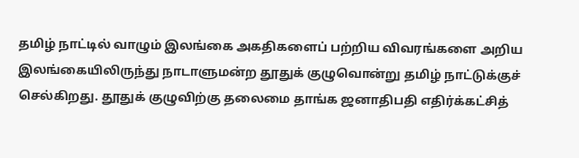தமிழ் நாட்டில் வாழும் இலங்கை அகதிகளைப் பற்றிய விவரங்களை அறிய இலங்கையிலிருந்து நாடாளுமன்ற தூதுக் குழுவொன்று தமிழ் நாட்டுக்குச் செல்கிறது. தூதுக் குழுவிற்கு தலைமை தாங்க ஜனாதிபதி எதிர்க்கட்சித்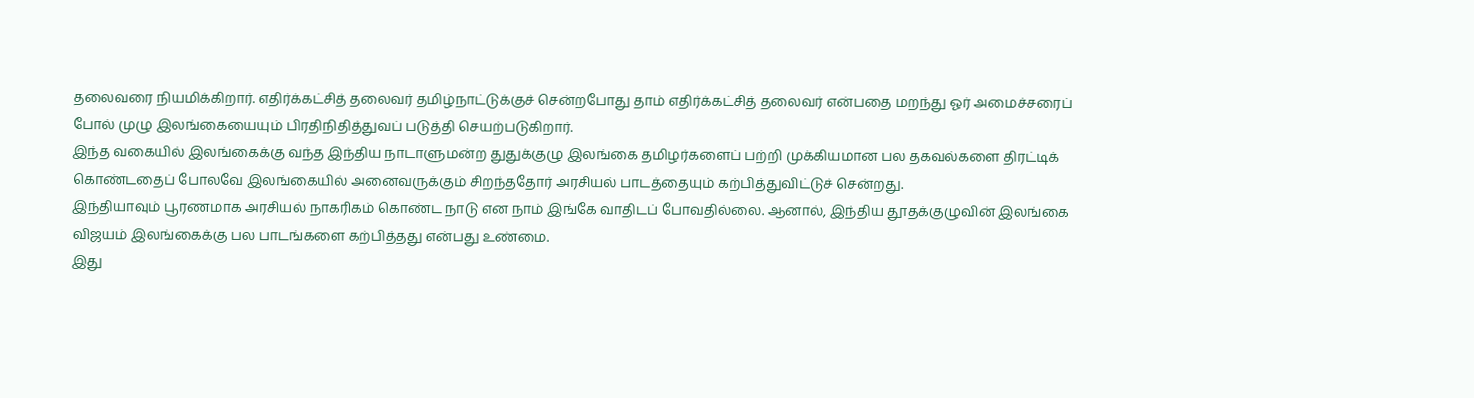தலைவரை நியமிக்கிறார். எதிர்க்கட்சித் தலைவர் தமிழ்நாட்டுக்குச் சென்றபோது தாம் எதிர்க்கட்சித் தலைவர் என்பதை மறந்து ஓர் அமைச்சரைப் போல் முழு இலங்கையையும் பிரதிநிதித்துவப் படுத்தி செயற்படுகிறார்.
இந்த வகையில் இலங்கைக்கு வந்த இந்திய நாடாளுமன்ற துதுக்குழு இலங்கை தமிழர்களைப் பற்றி முக்கியமான பல தகவல்களை திரட்டிக் கொண்டதைப் போலவே இலங்கையில் அனைவருக்கும் சிறந்ததோர் அரசியல் பாடத்தையும் கற்பித்துவிட்டுச் சென்றது.
இந்தியாவும் பூரணமாக அரசியல் நாகரிகம் கொண்ட நாடு என நாம் இங்கே வாதிடப் போவதில்லை. ஆனால், இந்திய தூதக்குழுவின் இலங்கை விஜயம் இலங்கைக்கு பல பாடங்களை கற்பித்தது என்பது உண்மை.
இது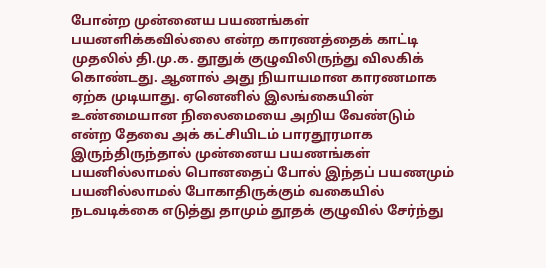போன்ற முன்னைய பயணங்கள் பயனளிக்கவில்லை என்ற காரணத்தைக் காட்டி முதலில் தி.மு.க. தூதுக் குழுவிலிருந்து விலகிக் கொண்டது. ஆனால் அது நியாயமான காரணமாக ஏற்க முடியாது. ஏனெனில் இலங்கையின் உண்மையான நிலைமையை அறிய வேண்டும் என்ற தேவை அக் கட்சியிடம் பாரதூரமாக இருந்திருந்தால் முன்னைய பயணங்கள் பயனில்லாமல் பொனதைப் போல் இந்தப் பயணமும் பயனில்லாமல் போகாதிருக்கும் வகையில் நடவடிக்கை எடுத்து தாமும் தூதக் குழுவில் சேர்ந்து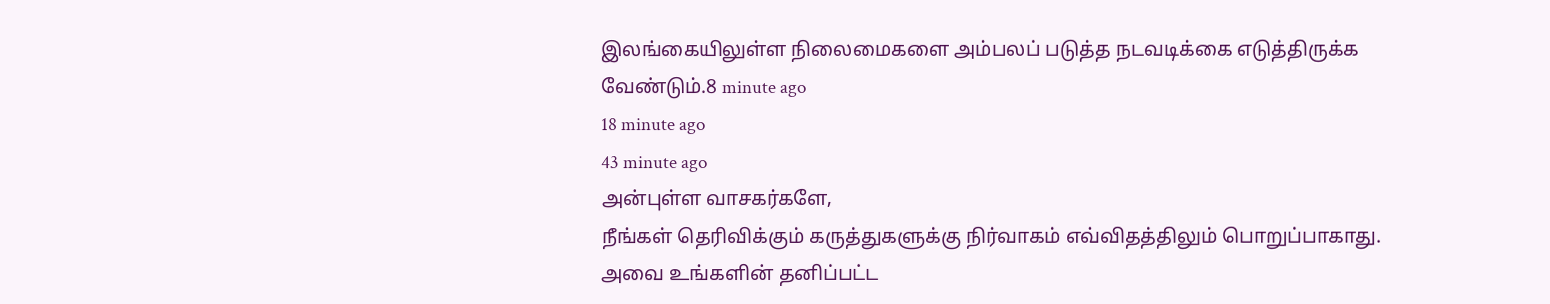இலங்கையிலுள்ள நிலைமைகளை அம்பலப் படுத்த நடவடிக்கை எடுத்திருக்க வேண்டும்.8 minute ago
18 minute ago
43 minute ago
அன்புள்ள வாசகர்களே,
நீங்கள் தெரிவிக்கும் கருத்துகளுக்கு நிர்வாகம் எவ்விதத்திலும் பொறுப்பாகாது. அவை உங்களின் தனிப்பட்ட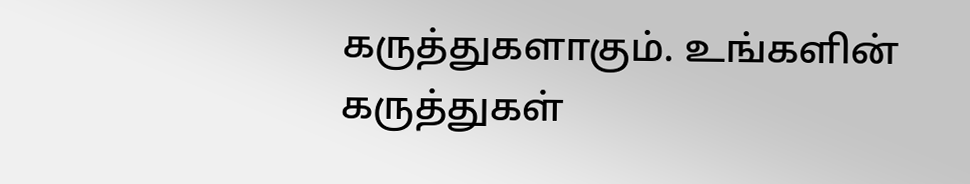கருத்துகளாகும். உங்களின் கருத்துகள்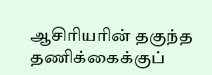ஆசிரியரின் தகுந்த தணிக்கைக்குப்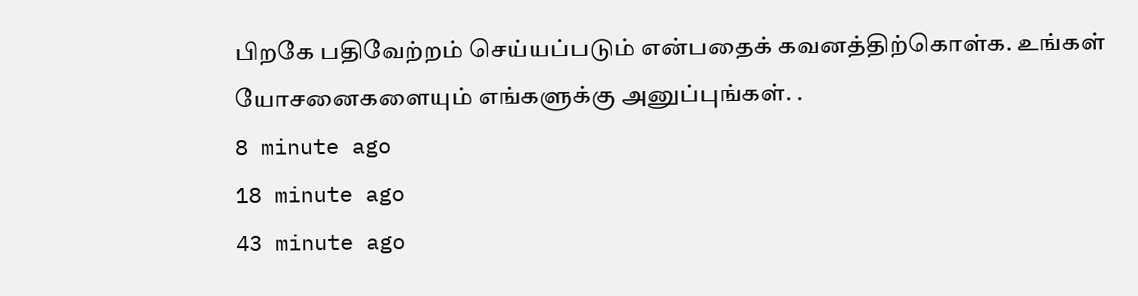பிறகே பதிவேற்றம் செய்யப்படும் என்பதைக் கவனத்திற்கொள்க. உங்கள் யோசனைகளையும் எங்களுக்கு அனுப்புங்கள். .
8 minute ago
18 minute ago
43 minute ago